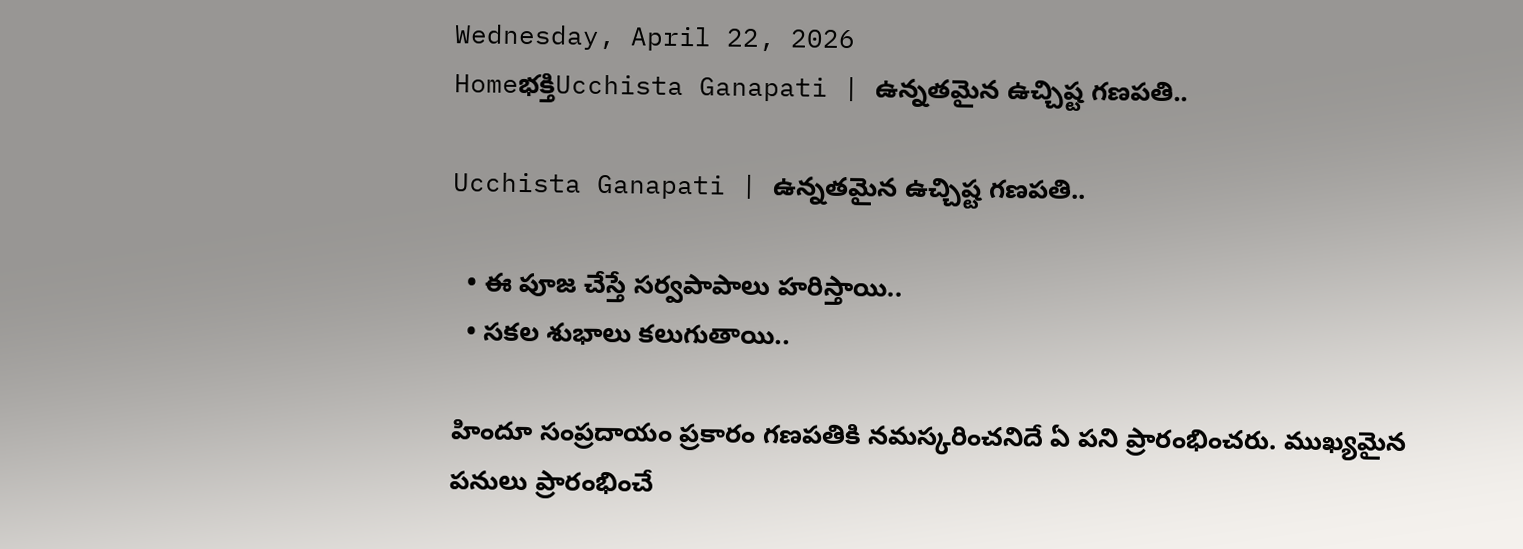Wednesday, April 22, 2026
Homeభక్తిUcchista Ganapati | ఉన్నతమైన ఉచ్చిష్ట గణపతి..

Ucchista Ganapati | ఉన్నతమైన ఉచ్చిష్ట గణపతి..

  • ఈ పూజ చేస్తే సర్వపాపాలు హరిస్తాయి..
  • సకల శుభాలు కలుగుతాయి..

హిందూ సంప్రదాయం ప్రకారం గణపతికి నమస్కరించనిదే ఏ పని ప్రారంభించరు. ముఖ్యమైన పనులు ప్రారంభించే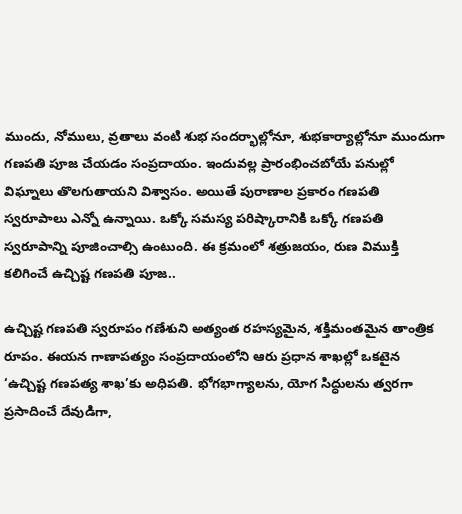ముందు, నోములు, వ్రతాలు వంటి శుభ సందర్భాల్లోనూ, శుభకార్యాల్లోనూ ముందుగా గణపతి పూజ చేయడం సంప్రదాయం. ఇందువల్ల ప్రారంభించబోయే పనుల్లో విఘ్నాలు తొలగుతాయని విశ్వాసం. అయితే పురాణాల ప్రకారం గణపతి స్వరూపాలు ఎన్నో ఉన్నాయి. ఒక్కో సమస్య పరిష్కారానికి ఒక్కో గణపతి స్వరూపాన్ని పూజించాల్సి ఉంటుంది. ఈ క్రమంలో శత్రుజయం, రుణ విముక్తి కలిగించే ఉచ్చిష్ట గణపతి పూజ..

ఉచ్చిష్ట గణపతి స్వరూపం గణేశుని అత్యంత రహస్యమైన, శక్తిమంతమైన తాంత్రిక రూపం. ఈయన గాణాపత్యం సంప్రదాయంలోని ఆరు ప్రధాన శాఖల్లో ఒకటైన ‘ఉచ్చిష్ట గణపత్య శాఖ’కు అధిపతి. భోగభాగ్యాలను, యోగ సిద్ధులను త్వరగా ప్రసాదించే దేవుడిగా,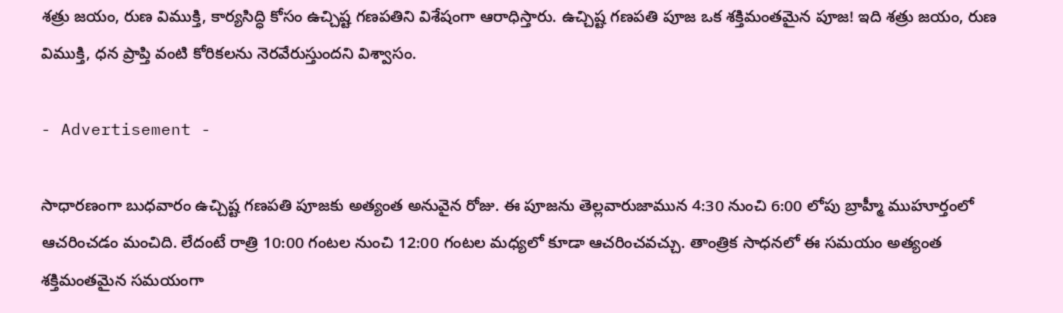శత్రు జయం, రుణ విముక్తి, కార్యసిద్ధి కోసం ఉచ్చిష్ట గణపతిని విశేషంగా ఆరాధిస్తారు. ఉచ్చిష్ట గణపతి పూజ ఒక శక్తిమంతమైన పూజ! ఇది శత్రు జయం, రుణ విముక్తి, ధన ప్రాప్తి వంటి కోరికలను నెరవేరుస్తుందని విశ్వాసం.

- Advertisement -

సాధారణంగా బుధవారం ఉచ్చిష్ట గణపతి పూజకు అత్యంత అనువైన రోజు. ఈ పూజను తెల్లవారుజామున 4:30 నుంచి 6:00 లోపు బ్రాహ్మీ ముహూర్తంలో ఆచరించడం మంచిది. లేదంటే రాత్రి 10:00 గంటల నుంచి 12:00 గంటల మధ్యలో కూడా ఆచరించవచ్చు. తాంత్రిక సాధనలో ఈ సమయం అత్యంత శక్తిమంతమైన సమయంగా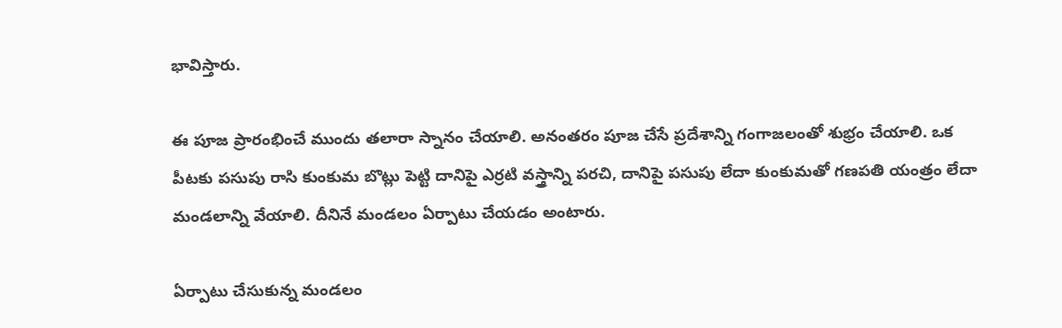భావిస్తారు.

ఈ పూజ ప్రారంభించే ముందు తలారా స్నానం చేయాలి. అనంతరం పూజ చేసే ప్రదేశాన్ని గంగాజలంతో శుభ్రం చేయాలి. ఒక పీటకు పసుపు రాసి కుంకుమ బొట్లు పెట్టి దానిపై ఎర్రటి వస్త్రాన్ని పరచి, దానిపై పసుపు లేదా కుంకుమతో గణపతి యంత్రం లేదా మండలాన్ని వేయాలి. దీనినే మండలం ఏర్పాటు చేయడం అంటారు.

ఏర్పాటు చేసుకున్న మండలం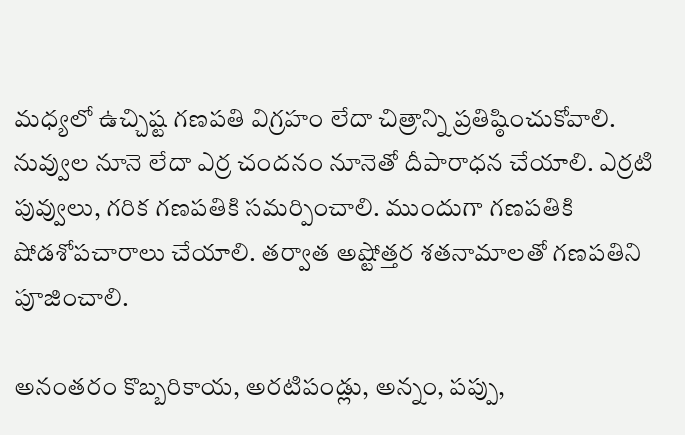మధ్యలో ఉచ్చిష్ట గణపతి విగ్రహం లేదా చిత్రాన్ని ప్రతిష్ఠించుకోవాలి. నువ్వుల నూనె లేదా ఎర్ర చందనం నూనెతో దీపారాధన చేయాలి. ఎర్రటి పువ్వులు, గరిక గణపతికి సమర్పించాలి. ముందుగా గణపతికి షోడశోపచారాలు చేయాలి. తర్వాత అష్టోత్తర శతనామాలతో గణపతిని పూజించాలి.

అనంతరం కొబ్బరికాయ, అరటిపండ్లు, అన్నం, పప్పు,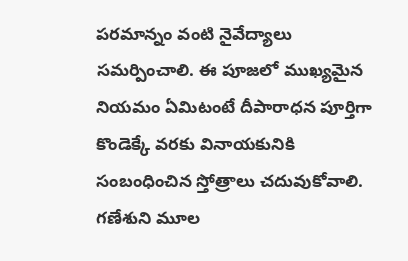పరమాన్నం వంటి నైవేద్యాలు సమర్పించాలి. ఈ పూజలో ముఖ్యమైన నియమం ఏమిటంటే దీపారాధన పూర్తిగా కొండెక్కే వరకు వినాయకునికి సంబంధించిన స్తోత్రాలు చదువుకోవాలి. గణేశుని మూల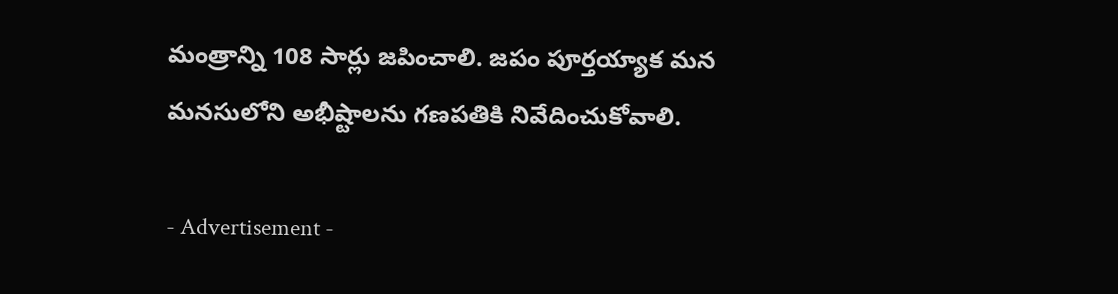మంత్రాన్ని 108 సార్లు జపించాలి. జపం పూర్తయ్యాక మన మనసులోని అభీష్టాలను గణపతికి నివేదించుకోవాలి.

- Advertisement -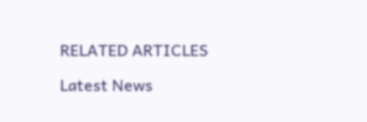RELATED ARTICLES

Latest News